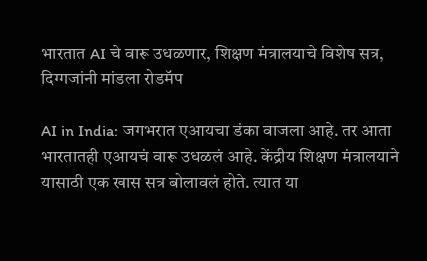भारतात AI चे वारू उधळणार, शिक्षण मंत्रालयाचे विशेष सत्र, दिग्गजांनी मांडला रोडमॅप

AI in India: जगभरात एआयचा डंका वाजला आहे. तर आता भारतातही एआयचं वारू उधळलं आहे. केंद्रीय शिक्षण मंत्रालयाने यासाठी एक खास सत्र बोलावलं होते. त्यात या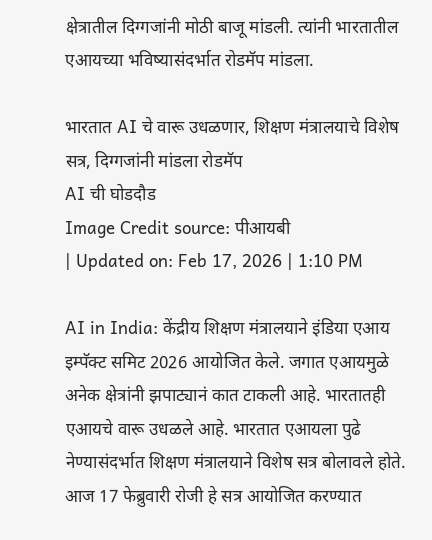क्षेत्रातील दिग्गजांनी मोठी बाजू मांडली. त्यांनी भारतातील एआयच्या भविष्यासंदर्भात रोडमॅप मांडला.

भारतात AI चे वारू उधळणार, शिक्षण मंत्रालयाचे विशेष सत्र, दिग्गजांनी मांडला रोडमॅप
AI ची घोडदौड
Image Credit source: पीआयबी
| Updated on: Feb 17, 2026 | 1:10 PM

AI in India: केंद्रीय शिक्षण मंत्रालयाने इंडिया एआय इम्पॅक्ट समिट 2026 आयोजित केले. जगात एआयमुळे अनेक क्षेत्रांनी झपाट्यानं कात टाकली आहे. भारतातही एआयचे वारू उधळले आहे. भारतात एआयला पुढे नेण्यासंदर्भात शिक्षण मंत्रालयाने विशेष सत्र बोलावले होते. आज 17 फेब्रुवारी रोजी हे सत्र आयोजित करण्यात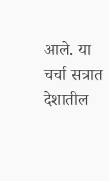आले. या चर्चा सत्रात देशातील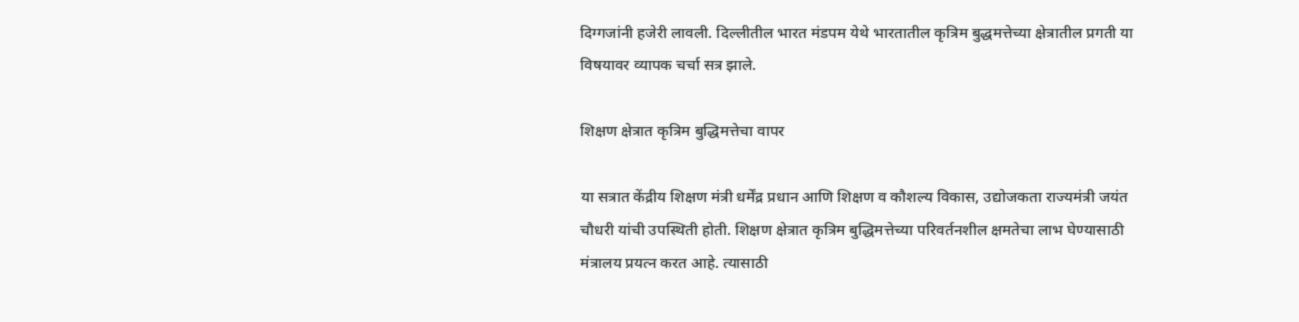दिग्गजांनी हजेरी लावली. दिल्लीतील भारत मंडपम येथे भारतातील कृत्रिम बुद्धमत्तेच्या क्षेत्रातील प्रगती या विषयावर व्यापक चर्चा सत्र झाले.

शिक्षण क्षेत्रात कृत्रिम बुद्धिमत्तेचा वापर

या सत्रात केंद्रीय शिक्षण मंत्री धर्मेंद्र प्रधान आणि शिक्षण व कौशल्य विकास, उद्योजकता राज्यमंत्री जयंत चौधरी यांची उपस्थिती होती. शिक्षण क्षेत्रात कृत्रिम बुद्धिमत्तेच्या परिवर्तनशील क्षमतेचा लाभ घेण्यासाठी मंत्रालय प्रयत्न करत आहे. त्यासाठी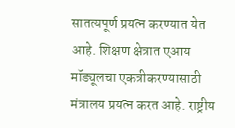सातत्यपूर्ण प्रयत्न करण्यात येत आहे. शिक्षण क्षेत्रात एआय मॉड्यूलचा एकत्रीकरण्यासाठी मंत्रालय प्रयत्न करत आहे. राष्ट्रीय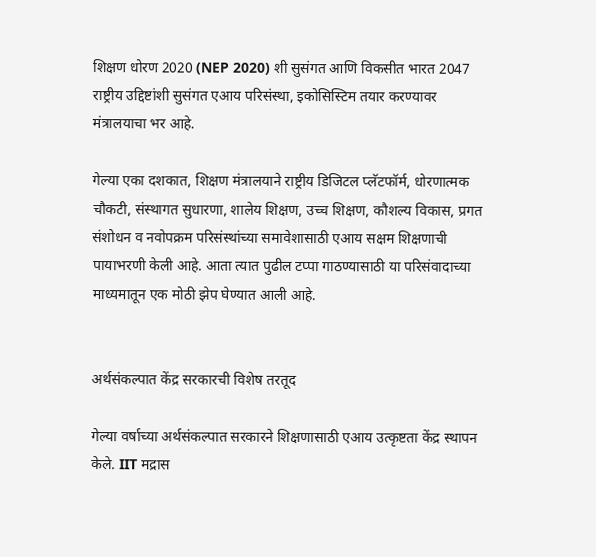शिक्षण धोरण 2020 (NEP 2020) शी सुसंगत आणि विकसीत भारत 2047 राष्ट्रीय उद्दिष्टांशी सुसंगत एआय परिसंस्था, इकोसिस्टिम तयार करण्यावर मंत्रालयाचा भर आहे.

गेल्या एका दशकात, शिक्षण मंत्रालयाने राष्ट्रीय डिजिटल प्लॅटफॉर्म, धोरणात्मक चौकटी, संस्थागत सुधारणा, शालेय शिक्षण, उच्च शिक्षण, कौशल्य विकास, प्रगत संशोधन व नवोपक्रम परिसंस्थांच्या समावेशासाठी एआय सक्षम शिक्षणाची पायाभरणी केली आहे. आता त्यात पुढील टप्पा गाठण्यासाठी या परिसंवादाच्या माध्यमातून एक मोठी झेप घेण्यात आली आहे.


अर्थसंकल्पात केंद्र सरकारची विशेष तरतूद

गेल्या वर्षाच्या अर्थसंकल्पात सरकारने शिक्षणासाठी एआय उत्कृष्टता केंद्र स्थापन केले. IIT मद्रास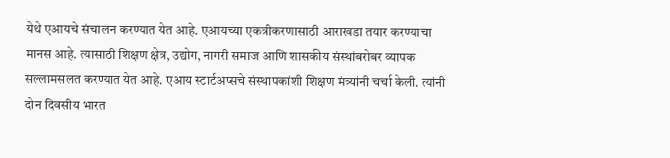येथे एआयचे संचालन करण्यात येत आहे. एआयच्या एकत्रीकरणासाठी आराखडा तयार करण्याचा मानस आहे. त्यासाठी शिक्षण क्षेत्र, उद्योग, नागरी समाज आणि शासकीय संस्थांबरोबर व्यापक सल्लामसलत करण्यात येत आहे. एआय स्टार्टअप्सचे संस्थापकांशी शिक्षण मंत्र्यांनी चर्चा केली. त्यांनी दोन दिवसीय भारत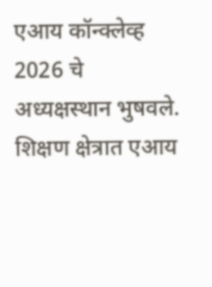एआय कॉन्क्लेव्ह 2026 चे अध्यक्षस्थान भुषवले. शिक्षण क्षेत्रात एआय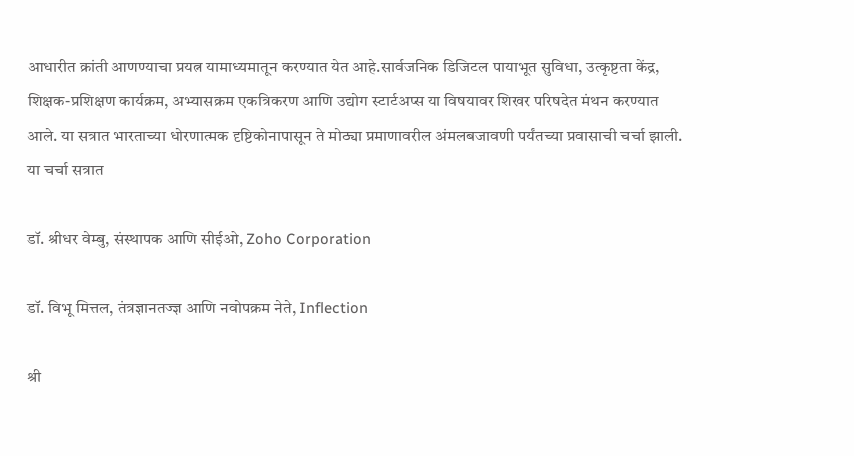आधारीत क्रांती आणण्याचा प्रयत्न यामाध्यमातून करण्यात येत आहे.सार्वजनिक डिजिटल पायाभूत सुविधा, उत्कृष्टता केंद्र, शिक्षक-प्रशिक्षण कार्यक्रम, अभ्यासक्रम एकत्रिकरण आणि उद्योग स्टार्टअप्स या विषयावर शिखर परिषदेत मंथन करण्यात आले. या सत्रात भारताच्या धोरणात्मक दृष्टिकोनापासून ते मोठ्या प्रमाणावरील अंमलबजावणी पर्यंतच्या प्रवासाची चर्चा झाली. या चर्चा सत्रात

डॉ. श्रीधर वेम्बु, संस्थापक आणि सीईओ, Zoho Corporation

डॉ. विभू मित्तल, तंत्रज्ञानतज्ज्ञ आणि नवोपक्रम नेते, Inflection

श्री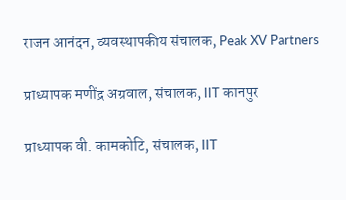राजन आनंदन, व्यवस्थापकीय संचालक, Peak XV Partners

प्राध्यापक मणींद्र अग्रवाल, संचालक, IIT कानपुर

प्राध्यापक वी. कामकोटि, संचालक, IIT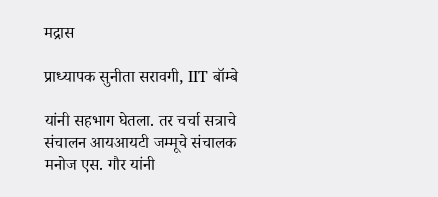मद्रास

प्राध्यापक सुनीता सरावगी, IIT बॉम्बे

यांनी सहभाग घेतला. तर चर्चा सत्राचे संचालन आयआयटी जम्मूचे संचालक मनोज एस. गौर यांनी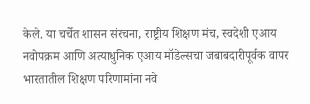केले. या चर्चेत शासन संरचना, राष्ट्रीय शिक्षण मंच, स्वदेशी एआय नवोपक्रम आणि अत्याधुनिक एआय मॉडेल्सचा जबाबदारीपूर्वक वापर भारतातील शिक्षण परिणामांना नवे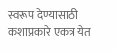स्वरूप देण्यासाठी कशाप्रकारे एकत्र येत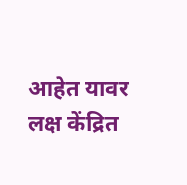आहेत यावर लक्ष केंद्रित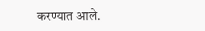करण्यात आले.